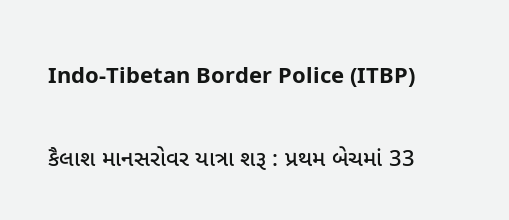Indo-Tibetan Border Police (ITBP)

કૈલાશ માનસરોવર યાત્રા શરૂ : પ્રથમ બેચમાં 33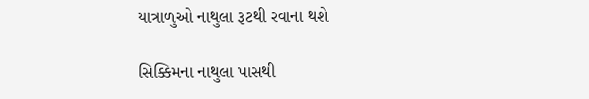યાત્રાળુઓ નાથુલા રૂટથી રવાના થશે

સિક્કિમના નાથુલા પાસથી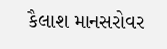કૈલાશ માનસરોવર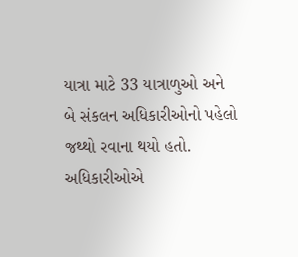યાત્રા માટે 33 યાત્રાળુઓ અને બે સંકલન અધિકારીઓનો પહેલો જથ્થો રવાના થયો હતો. અધિકારીઓએ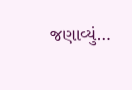જણાવ્યું…